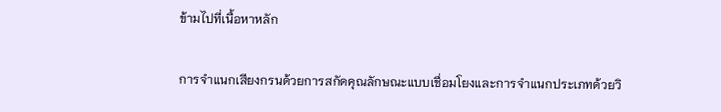ข้ามไปที่เนื้อหาหลัก

การจำแนกเสียงกรนด้วยการสกัดคุณลักษณะแบบเชื่อมโยงและการจำแนกประเภทด้วยวิ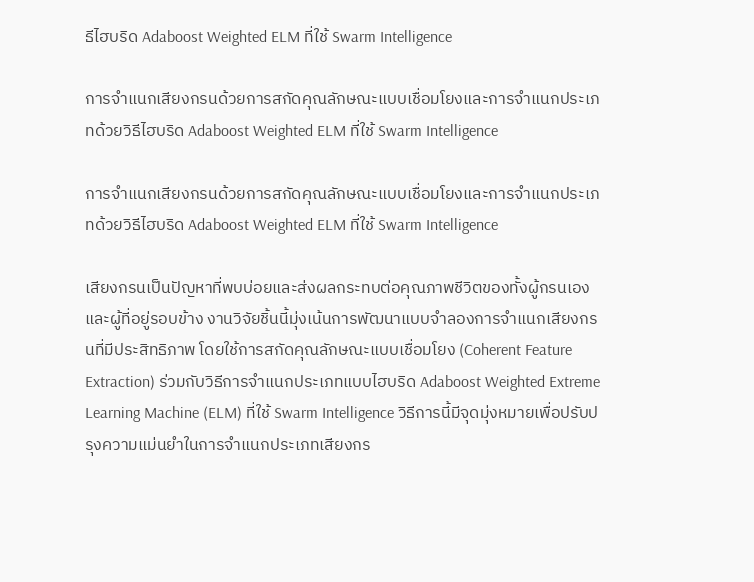ธีไฮบริด Adaboost Weighted ELM ที่ใช้ Swarm Intelligence

การจำแนกเสียงกรนด้วยการสกัดคุณลักษณะแบบเชื่อมโยงและการจำแนกประเภทด้วยวิธีไฮบริด Adaboost Weighted ELM ที่ใช้ Swarm Intelligence

การจำแนกเสียงกรนด้วยการสกัดคุณลักษณะแบบเชื่อมโยงและการจำแนกประเภทด้วยวิธีไฮบริด Adaboost Weighted ELM ที่ใช้ Swarm Intelligence

เสียงกรนเป็นปัญหาที่พบบ่อยและส่งผลกระทบต่อคุณภาพชีวิตของทั้งผู้กรนเองและผู้ที่อยู่รอบข้าง งานวิจัยชิ้นนี้มุ่งเน้นการพัฒนาแบบจำลองการจำแนกเสียงกรนที่มีประสิทธิภาพ โดยใช้การสกัดคุณลักษณะแบบเชื่อมโยง (Coherent Feature Extraction) ร่วมกับวิธีการจำแนกประเภทแบบไฮบริด Adaboost Weighted Extreme Learning Machine (ELM) ที่ใช้ Swarm Intelligence วิธีการนี้มีจุดมุ่งหมายเพื่อปรับปรุงความแม่นยำในการจำแนกประเภทเสียงกร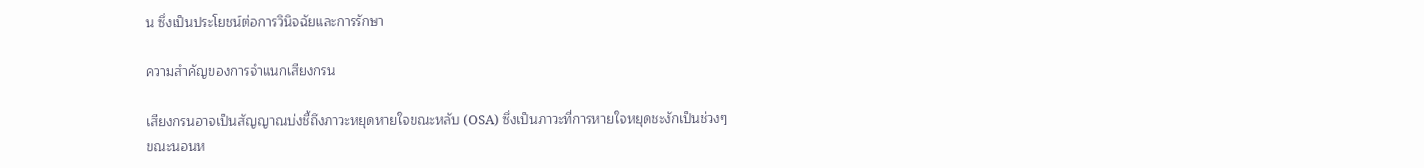น ซึ่งเป็นประโยชน์ต่อการวินิจฉัยและการรักษา

ความสำคัญของการจำแนกเสียงกรน

เสียงกรนอาจเป็นสัญญาณบ่งชี้ถึงภาวะหยุดหายใจขณะหลับ (OSA) ซึ่งเป็นภาวะที่การหายใจหยุดชะงักเป็นช่วงๆ ขณะนอนห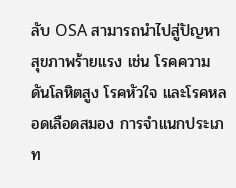ลับ OSA สามารถนำไปสู่ปัญหาสุขภาพร้ายแรง เช่น โรคความดันโลหิตสูง โรคหัวใจ และโรคหลอดเลือดสมอง การจำแนกประเภท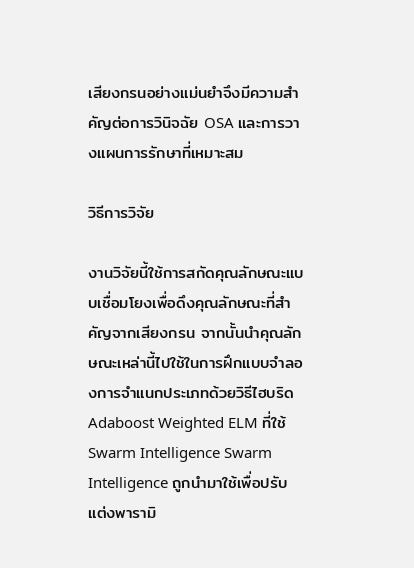เสียงกรนอย่างแม่นยำจึงมีความสำคัญต่อการวินิจฉัย OSA และการวางแผนการรักษาที่เหมาะสม

วิธีการวิจัย

งานวิจัยนี้ใช้การสกัดคุณลักษณะแบบเชื่อมโยงเพื่อดึงคุณลักษณะที่สำคัญจากเสียงกรน จากนั้นนำคุณลักษณะเหล่านี้ไปใช้ในการฝึกแบบจำลองการจำแนกประเภทด้วยวิธีไฮบริด Adaboost Weighted ELM ที่ใช้ Swarm Intelligence Swarm Intelligence ถูกนำมาใช้เพื่อปรับแต่งพารามิ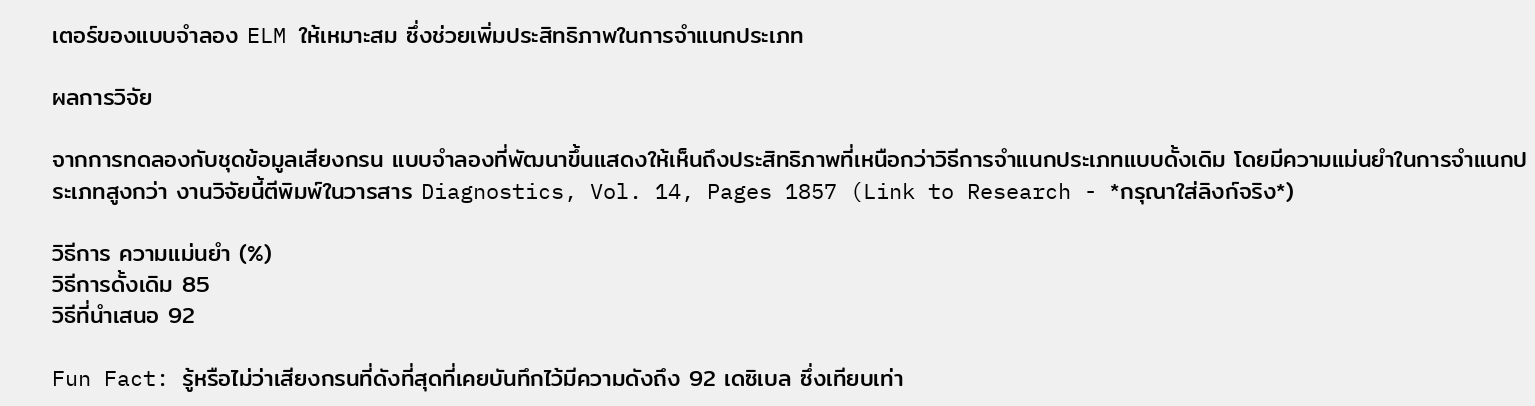เตอร์ของแบบจำลอง ELM ให้เหมาะสม ซึ่งช่วยเพิ่มประสิทธิภาพในการจำแนกประเภท

ผลการวิจัย

จากการทดลองกับชุดข้อมูลเสียงกรน แบบจำลองที่พัฒนาขึ้นแสดงให้เห็นถึงประสิทธิภาพที่เหนือกว่าวิธีการจำแนกประเภทแบบดั้งเดิม โดยมีความแม่นยำในการจำแนกประเภทสูงกว่า งานวิจัยนี้ตีพิมพ์ในวารสาร Diagnostics, Vol. 14, Pages 1857 (Link to Research - *กรุณาใส่ลิงก์จริง*)

วิธีการ ความแม่นยำ (%)
วิธีการดั้งเดิม 85
วิธีที่นำเสนอ 92

Fun Fact: รู้หรือไม่ว่าเสียงกรนที่ดังที่สุดที่เคยบันทึกไว้มีความดังถึง 92 เดซิเบล ซึ่งเทียบเท่า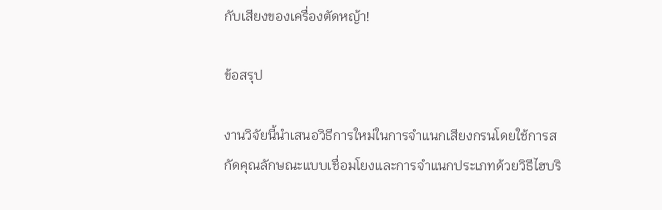กับเสียงของเครื่องตัดหญ้า!

ข้อสรุป

งานวิจัยนี้นำเสนอวิธีการใหม่ในการจำแนกเสียงกรนโดยใช้การสกัดคุณลักษณะแบบเชื่อมโยงและการจำแนกประเภทด้วยวิธีไฮบริ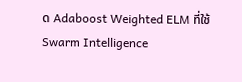ด Adaboost Weighted ELM ที่ใช้ Swarm Intelligence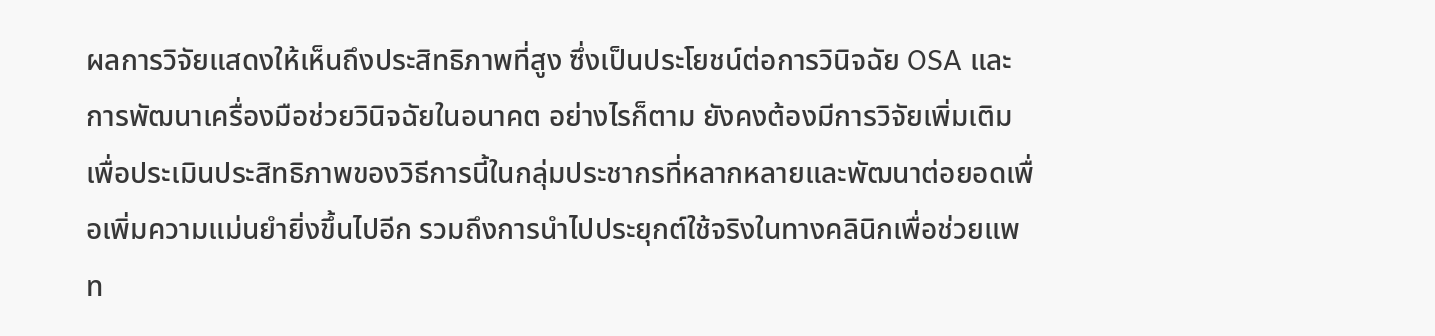ผลการวิจัยแสดงให้เห็นถึงประสิทธิภาพที่สูง ซึ่งเป็นประโยชน์ต่อการวินิจฉัย OSA และการพัฒนาเครื่องมือช่วยวินิจฉัยในอนาคต อย่างไรก็ตาม ยังคงต้องมีการวิจัยเพิ่มเติมเพื่อประเมินประสิทธิภาพของวิธีการนี้ในกลุ่มประชากรที่หลากหลายและพัฒนาต่อยอดเพื่อเพิ่มความแม่นยำยิ่งขึ้นไปอีก รวมถึงการนำไปประยุกต์ใช้จริงในทางคลินิกเพื่อช่วยแพท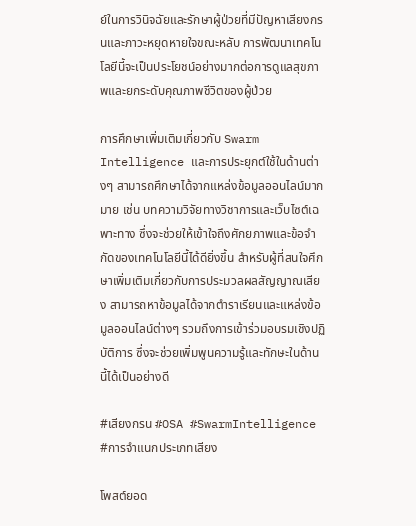ย์ในการวินิจฉัยและรักษาผู้ป่วยที่มีปัญหาเสียงกรนและภาวะหยุดหายใจขณะหลับ การพัฒนาเทคโนโลยีนี้จะเป็นประโยชน์อย่างมากต่อการดูแลสุขภาพและยกระดับคุณภาพชีวิตของผู้ป่วย

การศึกษาเพิ่มเติมเกี่ยวกับ Swarm Intelligence และการประยุกต์ใช้ในด้านต่างๆ สามารถศึกษาได้จากแหล่งข้อมูลออนไลน์มากมาย เช่น บทความวิจัยทางวิชาการและเว็บไซต์เฉพาะทาง ซึ่งจะช่วยให้เข้าใจถึงศักยภาพและข้อจำกัดของเทคโนโลยีนี้ได้ดียิ่งขึ้น สำหรับผู้ที่สนใจศึกษาเพิ่มเติมเกี่ยวกับการประมวลผลสัญญาณเสียง สามารถหาข้อมูลได้จากตำราเรียนและแหล่งข้อมูลออนไลน์ต่างๆ รวมถึงการเข้าร่วมอบรมเชิงปฏิบัติการ ซึ่งจะช่วยเพิ่มพูนความรู้และทักษะในด้านนี้ได้เป็นอย่างดี

#เสียงกรน #OSA #SwarmIntelligence #การจำแนกประเภทเสียง

โพสต์ยอด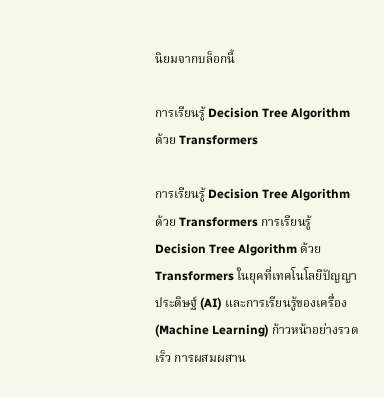นิยมจากบล็อกนี้

การเรียนรู้ Decision Tree Algorithm ด้วย Transformers

การเรียนรู้ Decision Tree Algorithm ด้วย Transformers การเรียนรู้ Decision Tree Algorithm ด้วย Transformers ในยุคที่เทคโนโลยีปัญญาประดิษฐ์ (AI) และการเรียนรู้ของเครื่อง (Machine Learning) ก้าวหน้าอย่างรวดเร็ว การผสมผสาน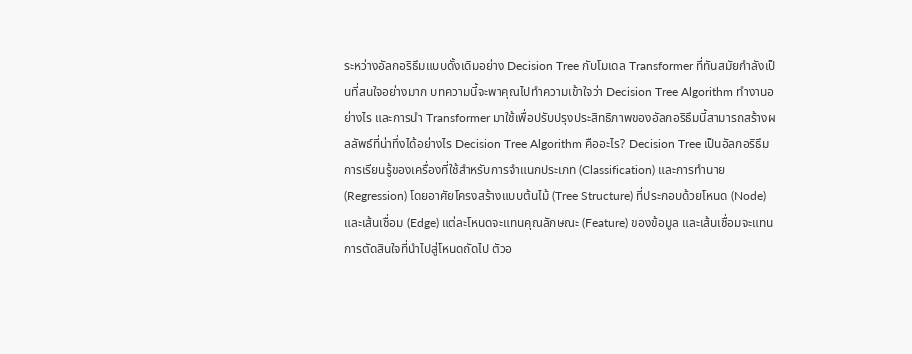ระหว่างอัลกอริธึมแบบดั้งเดิมอย่าง Decision Tree กับโมเดล Transformer ที่ทันสมัยกำลังเป็นที่สนใจอย่างมาก บทความนี้จะพาคุณไปทำความเข้าใจว่า Decision Tree Algorithm ทำงานอย่างไร และการนำ Transformer มาใช้เพื่อปรับปรุงประสิทธิภาพของอัลกอริธึมนี้สามารถสร้างผลลัพธ์ที่น่าทึ่งได้อย่างไร Decision Tree Algorithm คืออะไร? Decision Tree เป็นอัลกอริธึมการเรียนรู้ของเครื่องที่ใช้สำหรับการจำแนกประเภท (Classification) และการทำนาย (Regression) โดยอาศัยโครงสร้างแบบต้นไม้ (Tree Structure) ที่ประกอบด้วยโหนด (Node) และเส้นเชื่อม (Edge) แต่ละโหนดจะแทนคุณลักษณะ (Feature) ของข้อมูล และเส้นเชื่อมจะแทนการตัดสินใจที่นำไปสู่โหนดถัดไป ตัวอ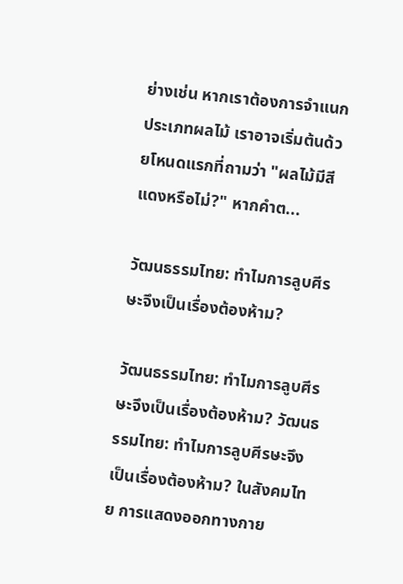ย่างเช่น หากเราต้องการจำแนกประเภทผลไม้ เราอาจเริ่มต้นด้วยโหนดแรกที่ถามว่า "ผลไม้มีสีแดงหรือไม่?" หากคำต...

วัฒนธรรมไทย: ทำไมการลูบศีรษะจึงเป็นเรื่องต้องห้าม?

วัฒนธรรมไทย: ทำไมการลูบศีรษะจึงเป็นเรื่องต้องห้าม? วัฒนธรรมไทย: ทำไมการลูบศีรษะจึงเป็นเรื่องต้องห้าม? ในสังคมไทย การแสดงออกทางกาย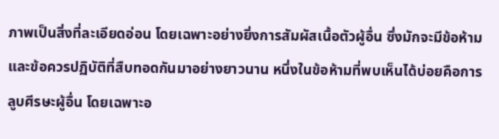ภาพเป็นสิ่งที่ละเอียดอ่อน โดยเฉพาะอย่างยิ่งการสัมผัสเนื้อตัวผู้อื่น ซึ่งมักจะมีข้อห้ามและข้อควรปฏิบัติที่สืบทอดกันมาอย่างยาวนาน หนึ่งในข้อห้ามที่พบเห็นได้บ่อยคือการลูบศีรษะผู้อื่น โดยเฉพาะอ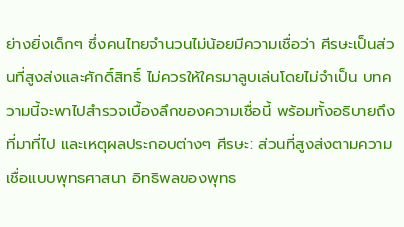ย่างยิ่งเด็กๆ ซึ่งคนไทยจำนวนไม่น้อยมีความเชื่อว่า ศีรษะเป็นส่วนที่สูงส่งและศักดิ์สิทธิ์ ไม่ควรให้ใครมาลูบเล่นโดยไม่จำเป็น บทความนี้จะพาไปสำรวจเบื้องลึกของความเชื่อนี้ พร้อมทั้งอธิบายถึงที่มาที่ไป และเหตุผลประกอบต่างๆ ศีรษะ: ส่วนที่สูงส่งตามความเชื่อแบบพุทธศาสนา อิทธิพลของพุทธ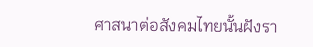ศาสนาต่อสังคมไทยนั้นฝังรา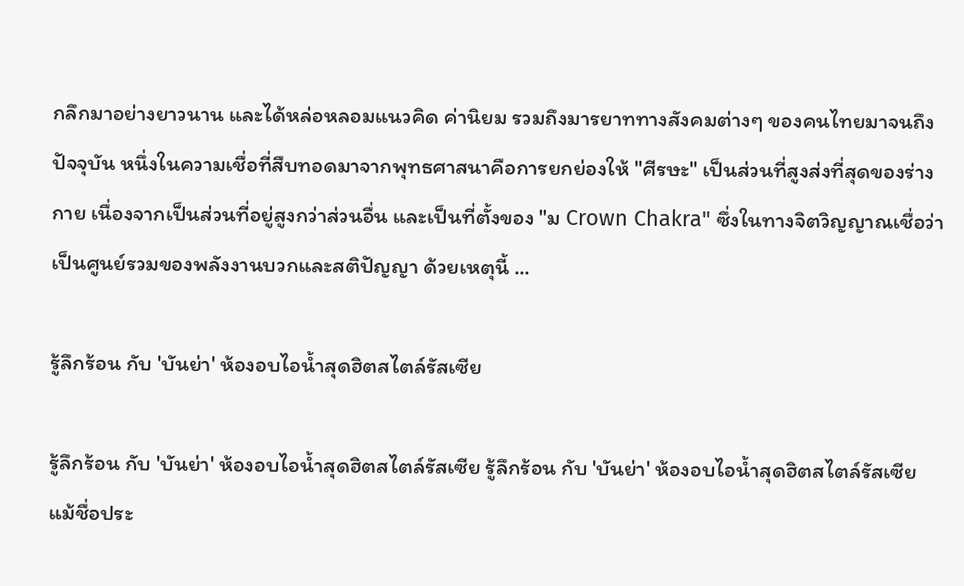กลึกมาอย่างยาวนาน และได้หล่อหลอมแนวคิด ค่านิยม รวมถึงมารยาททางสังคมต่างๆ ของคนไทยมาจนถึงปัจจุบัน หนึ่งในความเชื่อที่สืบทอดมาจากพุทธศาสนาคือการยกย่องให้ "ศีรษะ" เป็นส่วนที่สูงส่งที่สุดของร่างกาย เนื่องจากเป็นส่วนที่อยู่สูงกว่าส่วนอื่น และเป็นที่ตั้งของ "ม Crown Chakra" ซึ่งในทางจิตวิญญาณเชื่อว่าเป็นศูนย์รวมของพลังงานบวกและสติปัญญา ด้วยเหตุนี้ ...

รู้ลึกร้อน กับ 'บันย่า' ห้องอบไอน้ำสุดฮิตสไตล์รัสเซีย

รู้ลึกร้อน กับ 'บันย่า' ห้องอบไอน้ำสุดฮิตสไตล์รัสเซีย รู้ลึกร้อน กับ 'บันย่า' ห้องอบไอน้ำสุดฮิตสไตล์รัสเซีย แม้ชื่อประ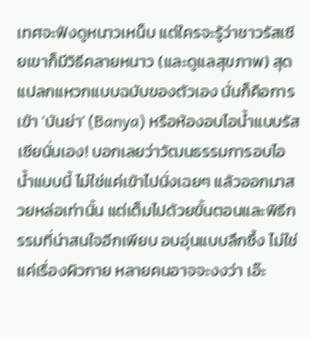เทศจะฟังดูหนาวเหน็บ แต่ใครจะรู้ว่าชาวรัสเซียเขาก็มีวิธีคลายหนาว (และดูแลสุขภาพ) สุดแปลกแหวกแบบฉบับของตัวเอง นั่นก็คือการเข้า 'บันย่า' (Banya) หรือห้องอบไอน้ำแบบรัสเซียนั่นเอง! บอกเลยว่าวัฒนธรรมการอบไอน้ำแบบนี้ ไม่ใช่แค่เข้าไปนั่งเฉยๆ แล้วออกมาสวยหล่อเท่านั้น แต่เต็มไปด้วยขั้นตอนและพิธีกรรมที่น่าสนใจอีกเพียบ อบอุ่นแบบลึกซึ้ง ไม่ใช่แค่เรื่องผิวกาย หลายคนอาจจะงงว่า เอ๊ะ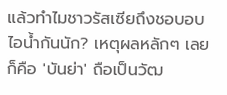แล้วทำไมชาวรัสเซียถึงชอบอบไอน้ำกันนัก? เหตุผลหลักๆ เลยก็คือ 'บันย่า' ถือเป็นวัฒ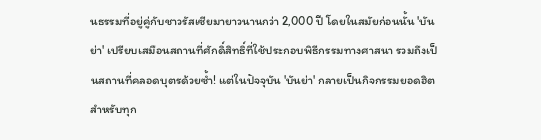นธรรมที่อยู่คู่กับชาวรัสเซียมายาวนานกว่า 2,000 ปี โดยในสมัยก่อนนั้น 'บันย่า' เปรียบเสมือนสถานที่ศักดิ์สิทธิ์ที่ใช้ประกอบพิธีกรรมทางศาสนา รวมถึงเป็นสถานที่คลอดบุตรด้วยซ้ำ! แต่ในปัจจุบัน 'บันย่า' กลายเป็นกิจกรรมยอดฮิตสำหรับทุก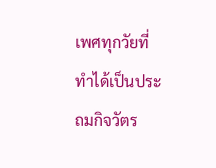เพศทุกวัยที่ทำได้เป็นประถมกิจวัตร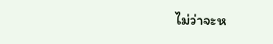ไม่ว่าจะห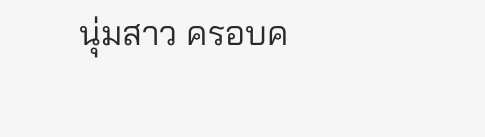นุ่มสาว ครอบค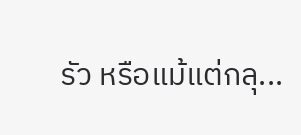รัว หรือแม้แต่กลุ...